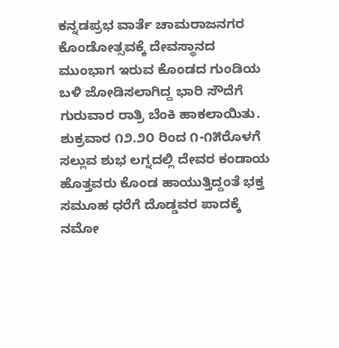ಕನ್ನಡಪ್ರಭ ವಾರ್ತೆ ಚಾಮರಾಜನಗರ
ಕೊಂಡೋತ್ಸವಕ್ಕೆ ದೇವಸ್ಥಾನದ ಮುಂಭಾಗ ಇರುವ ಕೊಂಡದ ಗುಂಡಿಯ ಬಳಿ ಜೋಡಿಸಲಾಗಿದ್ದ ಭಾರಿ ಸೌದೆಗೆ ಗುರುವಾರ ರಾತ್ರಿ ಬೆಂಕಿ ಹಾಕಲಾಯಿತು. ಶುಕ್ರವಾರ ೧೨.೨೦ ರಿಂದ ೧-೧೫ರೊಳಗೆ ಸಲ್ಲುವ ಶುಭ ಲಗ್ನದಲ್ಲಿ ದೇವರ ಕಂಡಾಯ ಹೊತ್ತವರು ಕೊಂಡ ಹಾಯುತ್ತಿದ್ದಂತೆ ಭಕ್ತ ಸಮೂಹ ಧರೆಗೆ ದೊಡ್ಡವರ ಪಾದಕ್ಕೆ ನಮೋ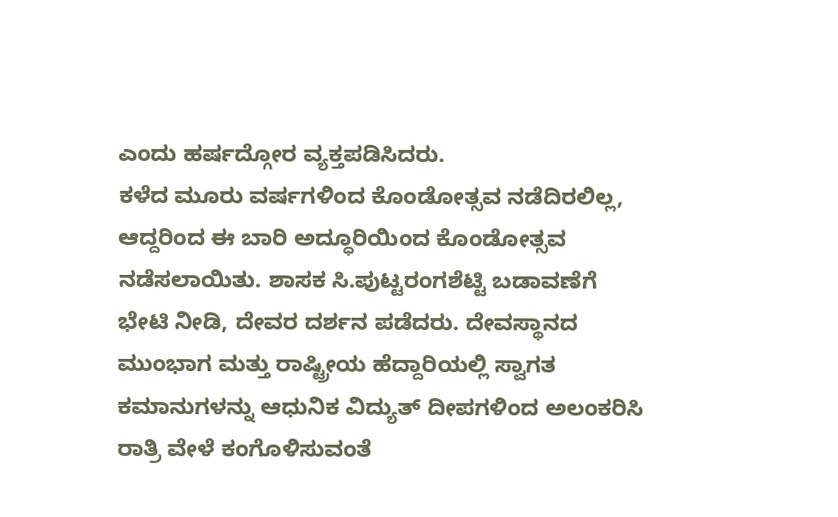ಎಂದು ಹರ್ಷದ್ಗೋರ ವ್ಯಕ್ತಪಡಿಸಿದರು.
ಕಳೆದ ಮೂರು ವರ್ಷಗಳಿಂದ ಕೊಂಡೋತ್ಸವ ನಡೆದಿರಲಿಲ್ಲ, ಆದ್ದರಿಂದ ಈ ಬಾರಿ ಅದ್ಧೂರಿಯಿಂದ ಕೊಂಡೋತ್ಸವ ನಡೆಸಲಾಯಿತು. ಶಾಸಕ ಸಿ.ಪುಟ್ಟರಂಗಶೆಟ್ಟಿ ಬಡಾವಣೆಗೆ ಭೇಟಿ ನೀಡಿ, ದೇವರ ದರ್ಶನ ಪಡೆದರು. ದೇವಸ್ಥಾನದ ಮುಂಭಾಗ ಮತ್ತು ರಾಷ್ಟ್ರೀಯ ಹೆದ್ದಾರಿಯಲ್ಲಿ ಸ್ವಾಗತ ಕಮಾನುಗಳನ್ನು ಆಧುನಿಕ ವಿದ್ಯುತ್ ದೀಪಗಳಿಂದ ಅಲಂಕರಿಸಿ ರಾತ್ರಿ ವೇಳೆ ಕಂಗೊಳಿಸುವಂತೆ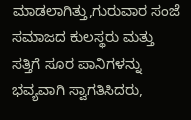ಮಾಡಲಾಗಿತ್ತು,ಗುರುವಾರ ಸಂಜೆ ಸಮಾಜದ ಕುಲಸ್ಥರು ಮತ್ತು ಸತ್ತಿಗೆ ಸೂರ ಪಾನಿಗಳನ್ನು ಭವ್ಯವಾಗಿ ಸ್ವಾಗತಿಸಿದರು,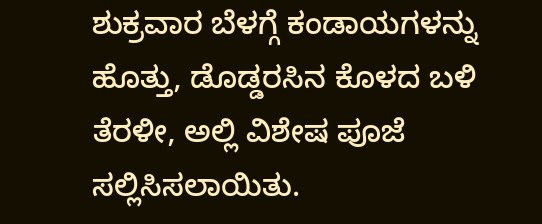ಶುಕ್ರವಾರ ಬೆಳಗ್ಗೆ ಕಂಡಾಯಗಳನ್ನು ಹೊತ್ತು, ಡೊಡ್ಡರಸಿನ ಕೊಳದ ಬಳಿ ತೆರಳೀ, ಅಲ್ಲಿ ವಿಶೇಷ ಪೂಜೆ ಸಲ್ಲಿಸಿಸಲಾಯಿತು.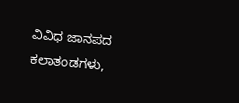ವಿವಿಧ ಜಾನಪದ ಕಲಾತಂಡಗಳು,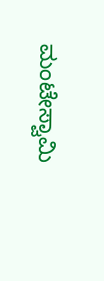ಮಂಟೇಸ್ವಾಮಿ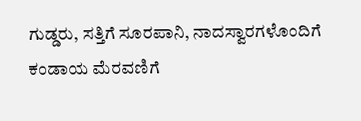ಗುಡ್ಡರು, ಸತ್ತಿಗೆ ಸೂರಪಾನಿ, ನಾದಸ್ವಾರಗಳೊಂದಿಗೆ ಕಂಡಾಯ ಮೆರವಣಿಗೆ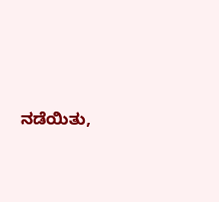ನಡೆಯಿತು,